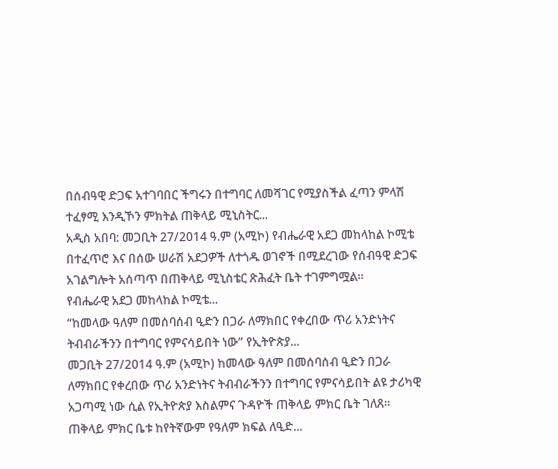በሰብዓዊ ድጋፍ አተገባበር ችግሩን በተግባር ለመሻገር የሚያስችል ፈጣን ምላሽ ተፈፃሚ እንዲኾን ምክትል ጠቅላይ ሚኒስትር...
አዲስ አበባ: መጋቢት 27/2014 ዓ.ም (አሚኮ) የብሔራዊ አደጋ መከላከል ኮሚቴ በተፈጥሮ እና በሰው ሠራሽ አደጋዎች ለተጎዱ ወገኖች በሚደረገው የሰብዓዊ ድጋፍ አገልግሎት አሰጣጥ በጠቅላይ ሚኒስቴር ጽሕፈት ቤት ተገምግሟል።
የብሔራዊ አደጋ መከላከል ኮሚቴ...
“ከመላው ዓለም በመሰባሰብ ዒድን በጋራ ለማክበር የቀረበው ጥሪ አንድነትና ትብብራችንን በተግባር የምናሳይበት ነው” የኢትዮጵያ...
መጋቢት 27/2014 ዓ.ም (አሚኮ) ከመላው ዓለም በመሰባሰብ ዒድን በጋራ ለማክበር የቀረበው ጥሪ አንድነትና ትብብራችንን በተግባር የምናሳይበት ልዩ ታሪካዊ አጋጣሚ ነው ሲል የኢትዮጵያ እስልምና ጉዳዮች ጠቅላይ ምክር ቤት ገለጸ።
ጠቅላይ ምክር ቤቱ ከየትኛውም የዓለም ክፍል ለዒድ...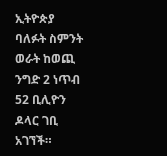ኢትዮጵያ ባለፉት ስምንት ወራት ከወጪ ንግድ 2 ነጥብ 52 ቢሊዮን ዶላር ገቢ አገኘች።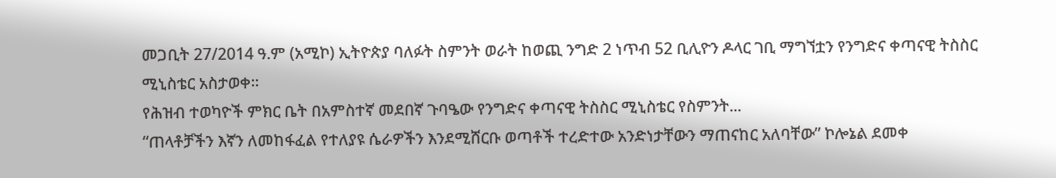መጋቢት 27/2014 ዓ.ም (አሚኮ) ኢትዮጵያ ባለፉት ስምንት ወራት ከወጪ ንግድ 2 ነጥብ 52 ቢሊዮን ዶላር ገቢ ማግኘቷን የንግድና ቀጣናዊ ትስስር ሚኒስቴር አስታወቀ።
የሕዝብ ተወካዮች ምክር ቤት በአምስተኛ መደበኛ ጉባዔው የንግድና ቀጣናዊ ትስስር ሚኒስቴር የስምንት...
“ጠላቶቻችን እኛን ለመከፋፈል የተለያዩ ሴራዎችን እንደሚሸርቡ ወጣቶች ተረድተው አንድነታቸውን ማጠናከር አለባቸው” ኮሎኔል ደመቀ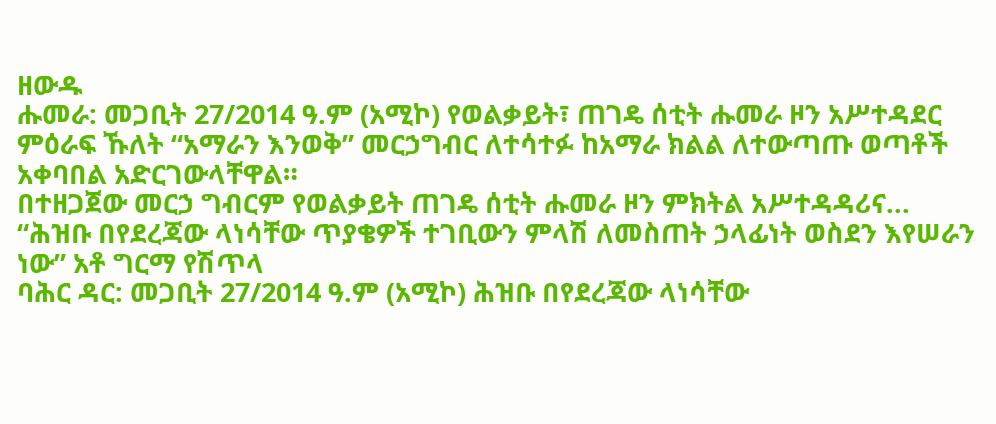ዘውዱ
ሑመራ: መጋቢት 27/2014 ዓ.ም (አሚኮ) የወልቃይት፣ ጠገዴ ሰቲት ሑመራ ዞን አሥተዳደር ምዕራፍ ኹለት “አማራን እንወቅ” መርኃግብር ለተሳተፉ ከአማራ ክልል ለተውጣጡ ወጣቶች አቀባበል አድርገውላቸዋል።
በተዘጋጀው መርኃ ግብርም የወልቃይት ጠገዴ ሰቲት ሑመራ ዞን ምክትል አሥተዳዳሪና...
“ሕዝቡ በየደረጃው ላነሳቸው ጥያቄዎች ተገቢውን ምላሽ ለመስጠት ኃላፊነት ወስደን እየሠራን ነው” አቶ ግርማ የሽጥላ
ባሕር ዳር: መጋቢት 27/2014 ዓ.ም (አሚኮ) ሕዝቡ በየደረጃው ላነሳቸው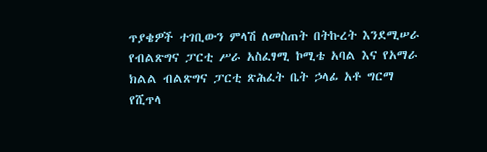ጥያቄዎች ተገቢውን ምላሽ ለመስጠት በትኩረት እንደሚሠራ የብልጽግና ፓርቲ ሥራ አስፈፃሚ ኮሚቴ አባል እና የአማራ ክልል ብልጽግና ፓርቲ ጽሕፈት ቤት ኃላፊ አቶ ግርማ የሺጥላ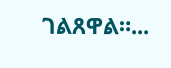ገልጸዋል።...